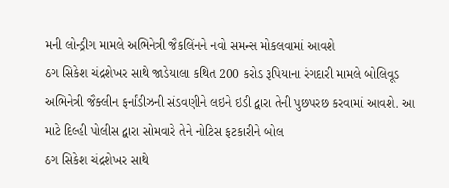મની લોન્ડ્રીગ મામલે અભિનેત્રી જૈકલિંનને નવો સમન્સ મોકલવામાં આવશે
ઠગ સિકેશ ચંદ્રશેખર સાથે જાડેયાલા કથિત 200 કરોડ રૂપિયાના રંગદારી મામલે બોલિવૂડ અભિનેત્રી જૈક્લીન ફર્નાંડીઝની સંડવણીને લઇને ઇડી દ્વારા તેની પુછપરછ કરવામાં આવશે. આ માટે દિલ્હી પોલીસ દ્વારા સોમવારે તેને નોટિસ ફટકારીને બોલ
ઠગ સિકેશ ચંદ્રશેખર સાથે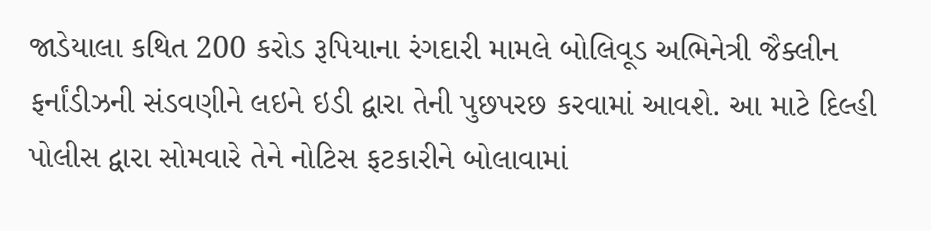જાડેયાલા કથિત 200 કરોડ રૂપિયાના રંગદારી મામલે બોલિવૂડ અભિનેત્રી જૈક્લીન ફર્નાંડીઝની સંડવણીને લઇને ઇડી દ્વારા તેની પુછપરછ કરવામાં આવશે. આ માટે દિલ્હી પોલીસ દ્વારા સોમવારે તેને નોટિસ ફટકારીને બોલાવામાં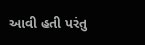આવી હતી પરંતુ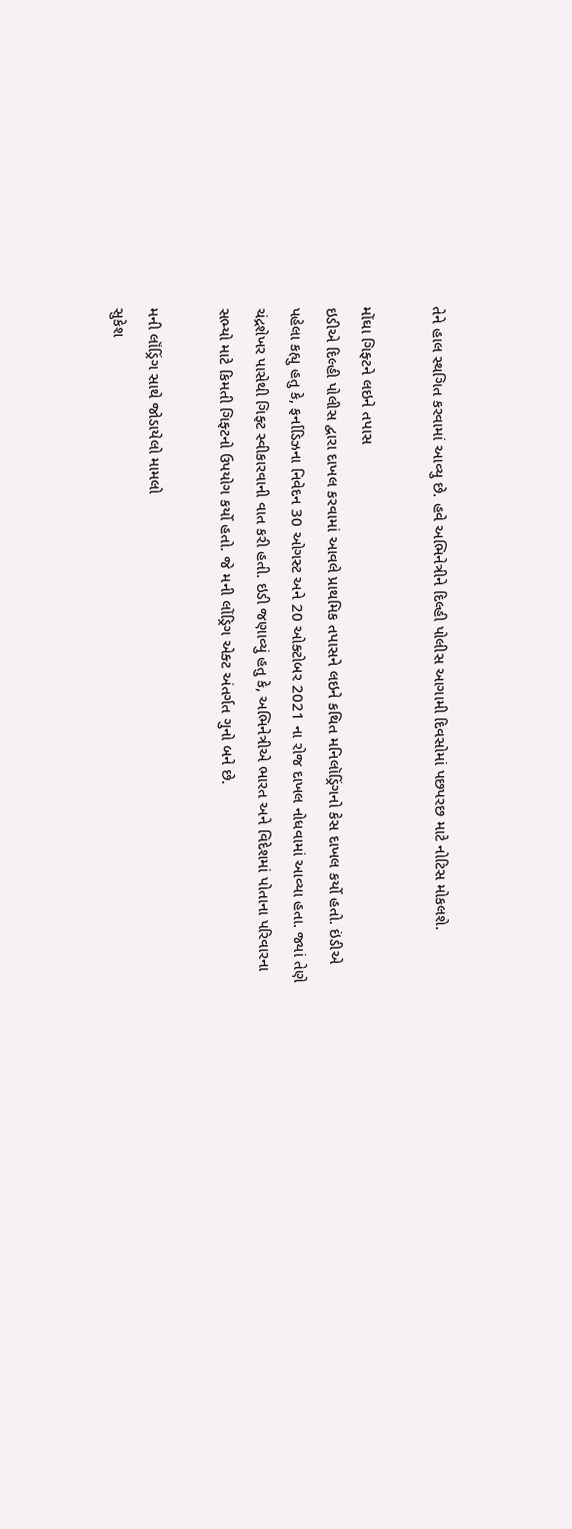તેને હાલ સ્થગિત કરવામાં આવ્યુ છે. હવે અભિનેત્રીને દિલ્હી પોલીસ આગામી દિવસોમાં પછપરછ માટે નોટિસ મોકલશે.

મોંઘા ગિફ્ટને લઇને તપાસ
ઇડીએ દિલ્હી પોલીસ દ્વારા દાખલ કરવામાં આવલે પ્રાથમિક તપાસને લઇને કથિત મનિલૉડ્રિંગનો કેસ દાખલ કર્યો હતો. ઇંડીએ પહેલા કહ્યુ હતુ કે, ફર્નાડિઝના નિવેદન 30 ઓગસ્ટ અને 20 ઓક્ટોબર 2021 ના રોજ દાખલ નોધવામાં આવ્યા હતા. જ્યાં તેણે ચંદ્રશેખર પાસેથી ગિફ્ટ સ્વીકારવાની વાત કરી હતી. ઇડી જણાવ્યું હતુ કે, અભિનેત્રીએ ભારત અને વિદેશમાં પોતાના પરિવારના સભ્યો માટે કિમતી ગિફ્ટનો ઉપયોગ કર્યો હતો. જે મની લોંડ્રિગ એક્ટ અંતર્ગત ગુનો બને છે.

મની લૉંડ્રિંગ સાથે જોડાયેલો મામલો
સુકેશ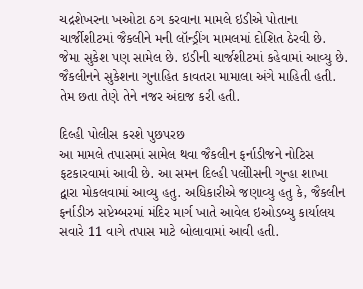ચદ્રશેખરના ખઓટા ઠગ કરવાના મામલે ઇડીએ પોતાના ચાર્જીશીટમાં જૈકલીને મની લૉન્ડ્રીંગ મામલમાં દોશિત ઠેરવી છે. જેમા સુકેશ પણ સામેલ છે. ઇડીની ચાર્જશીટમાં કહેવામાં આવ્યુ છે. જૈકલીનને સુકેશના ગુનાહિત કાવતરા મામાલા અંગે માહિતી હતી. તેમ છતા તેણે તેને નજર અંદાજ કરી હતી.

દિલ્હી પોલીસ કરશે પુછપરછ
આ મામલે તપાસમાં સામેલ થવા જૈકલીન ફર્નાડીજને નોટિસ ફટકારવામાં આવી છે. આ સમન દિલ્હી પલોીસની ગુન્હા શાખા દ્વારા મોકલવામાં આવ્યુ હતુ. અધિકારીએ જણાવ્યુ હતુ કે, જૈકલીન ફર્નાડીઝ સપ્ટેમ્બરમાં મંદિર માર્ગ ખાતે આવેલ ઇઓડબ્યુ કાર્યાલય સવારે 11 વાગે તપાસ માટે બોલાવામાં આવી હતી.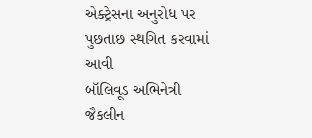એક્ટ્રેસના અનુરોધ પર પુછતાછ સ્થગિત કરવામાં આવી
બૉલિવૂડ અભિનેત્રી જૈકલીન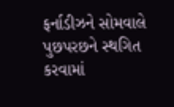ફર્નાડીઝને સોમવાલે પુછપરછને સ્થગિત કરવામાં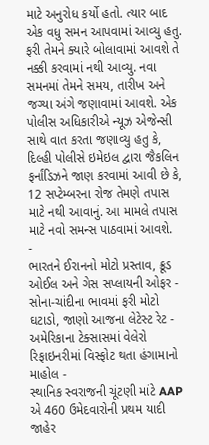માટે અનુરોધ કર્યો હતો. ત્યાર બાદ એક વધુ સમન આપવામાં આવ્યુ હતુ. ફરી તેમને ક્યારે બોલાવામાં આવશે તે નક્કી કરવામાં નથી આવ્યુ. નવા સમનમાં તેમને સમય, તારીખ અને જગ્યા અંગે જણાવામાં આવશે. એક પોલીસ અધિકારીએ ન્યૂઝ એજેન્સી સાથે વાત કરતા જણાવ્યુ હતુ કે, દિલ્હી પોલીસે ઇમેઇલ દ્વારા જૈકલિન ફર્નાંડિઝને જાણ કરવામાં આવી છે કે, 12 સપ્ટેમ્બરના રોજ તેમણે તપાસ માટે નથી આવાનું. આ મામલે તપાસ માટે નવો સમન્સ પાઠવામાં આવશે.
-
ભારતને ઈરાનનો મોટો પ્રસ્તાવ, ક્રૂડ ઓઈલ અને ગેસ સપ્લાયની ઓફર -
સોના-ચાંદીના ભાવમાં ફરી મોટો ઘટાડો, જાણો આજના લેટેસ્ટ રેટ -
અમેરિકાના ટેક્સાસમાં વેલેરો રિફાઇનરીમાં વિસ્ફોટ થતા હંગામાનો માહોલ -
સ્થાનિક સ્વરાજની ચૂંટણી માંટે AAP એ 460 ઉમેદવારોની પ્રથમ યાદી જાહેર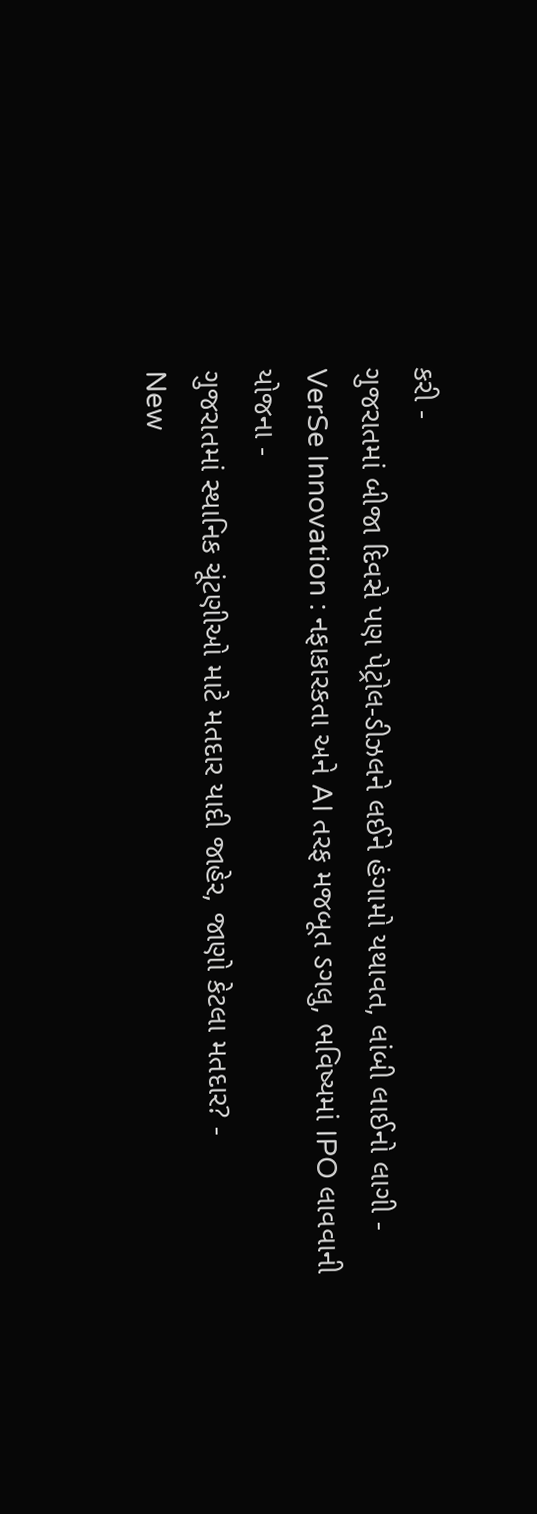કરી -
ગુજરાતમાં બીજા દિવસે પણ પેટ્રોલ-ડીઝલને લઈને હંગામો યથાવત, લાંબી લાઈનો લાગી -
VerSe Innovation : નફાકારકતા અને AI તરફ મજબૂત ડગલુ, ભવિષ્યમાં IPO લાવવાની યોજના -
ગુજરાતમાં સ્થાનિક ચૂંટણીઓ માટે મતદાર યાદી જાહેર, જાણો કેટલા મતદાર? -
New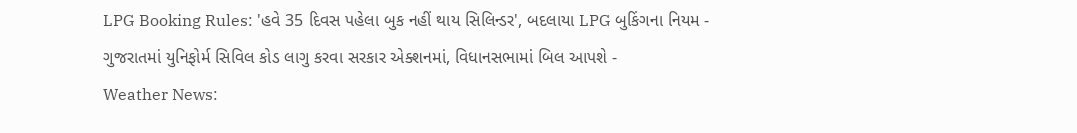LPG Booking Rules: 'હવે 35 દિવસ પહેલા બુક નહીં થાય સિલિન્ડર', બદલાયા LPG બુકિંગના નિયમ -
ગુજરાતમાં યુનિફોર્મ સિવિલ કોડ લાગુ કરવા સરકાર એક્શનમાં, વિધાનસભામાં બિલ આપશે -
Weather News: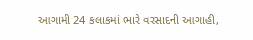આગામી 24 કલાકમાં ભારે વરસાદની આગાહી,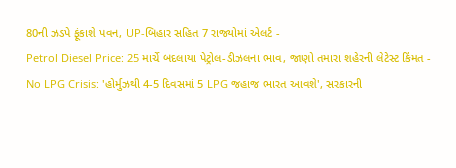80ની ઝડપે ફૂંકાશે પવન, UP-બિહાર સહિત 7 રાજ્યોમાં એલર્ટ -
Petrol Diesel Price: 25 માર્ચે બદલાયા પેટ્રોલ-ડીઝલના ભાવ, જાણો તમારા શહેરની લેટેસ્ટ કિંમત -
No LPG Crisis: 'હોર્મુઝથી 4-5 દિવસમાં 5 LPG જહાજ ભારત આવશે', સરકારની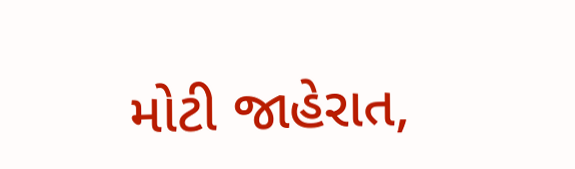મોટી જાહેરાત,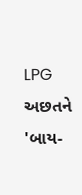LPG અછતને 'બાય-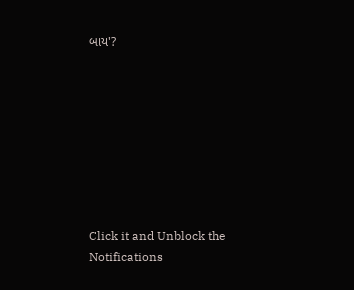બાય'?








Click it and Unblock the Notifications